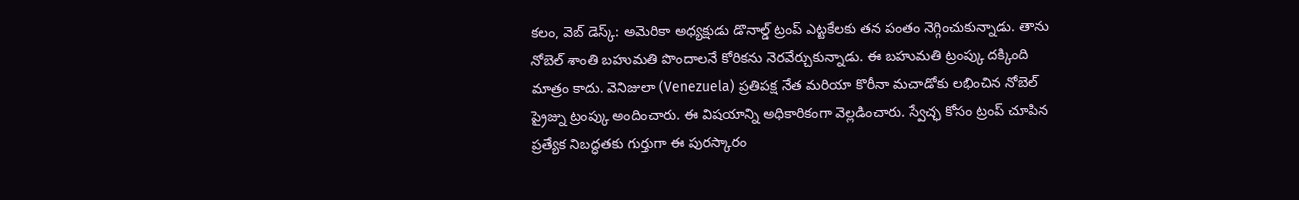కలం, వెబ్ డెస్క్: అమెరికా అధ్యక్షుడు డొనాల్డ్ ట్రంప్ ఎట్టకేలకు తన పంతం నెగ్గించుకున్నాడు. తాను నోబెల్ శాంతి బహుమతి పొందాలనే కోరికను నెరవేర్చుకున్నాడు. ఈ బహుమతి ట్రంప్కు దక్కింది మాత్రం కాదు. వెనిజులా (Venezuela) ప్రతిపక్ష నేత మరియా కొరీనా మచాడోకు లభించిన నోబెల్ ప్రైజ్ను ట్రంప్కు అందించారు. ఈ విషయాన్ని అధికారికంగా వెల్లడించారు. స్వేచ్ఛ కోసం ట్రంప్ చూపిన ప్రత్యేక నిబద్ధతకు గుర్తుగా ఈ పురస్కారం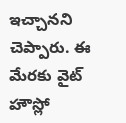ఇచ్చానని చెప్పారు. ఈ మేరకు వైట్ హౌస్లో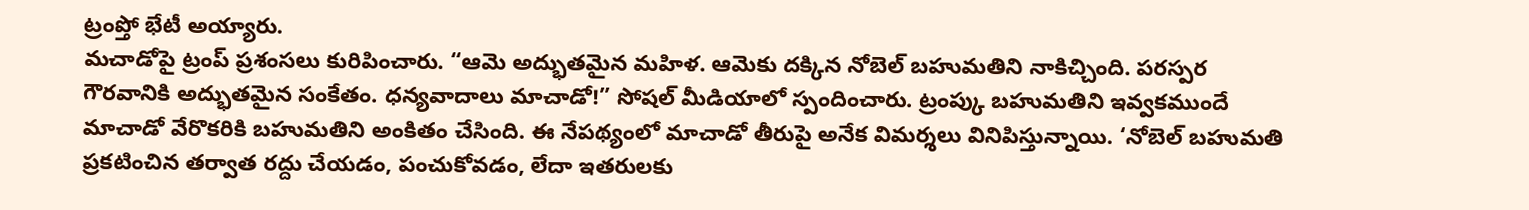ట్రంప్తో భేటీ అయ్యారు.
మచాడోపై ట్రంప్ ప్రశంసలు కురిపించారు. “ఆమె అద్భుతమైన మహిళ. ఆమెకు దక్కిన నోబెల్ బహుమతిని నాకిచ్చింది. పరస్పర గౌరవానికి అద్భుతమైన సంకేతం. ధన్యవాదాలు మాచాడో!” సోషల్ మీడియాలో స్పందించారు. ట్రంప్కు బహుమతిని ఇవ్వకముందే మాచాడో వేరొకరికి బహుమతిని అంకితం చేసింది. ఈ నేపథ్యంలో మాచాడో తీరుపై అనేక విమర్శలు వినిపిస్తున్నాయి. ‘నోబెల్ బహుమతి ప్రకటించిన తర్వాత రద్దు చేయడం, పంచుకోవడం, లేదా ఇతరులకు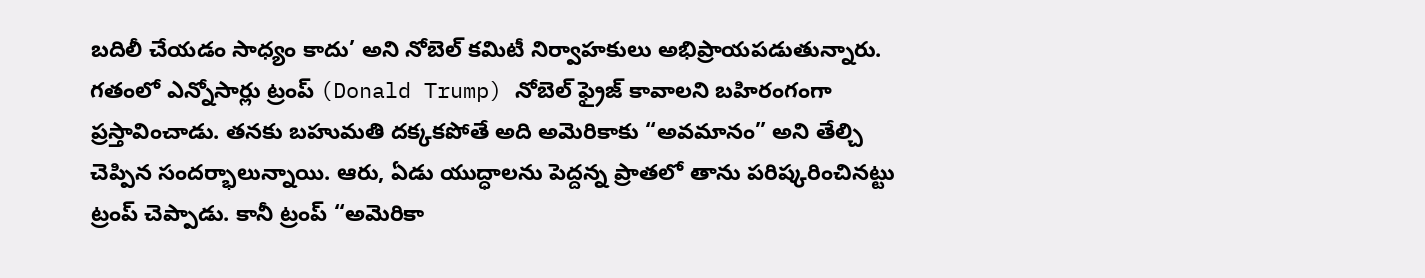బదిలీ చేయడం సాధ్యం కాదు’ అని నోబెల్ కమిటీ నిర్వాహకులు అభిప్రాయపడుతున్నారు.
గతంలో ఎన్నోసార్లు ట్రంప్ (Donald Trump) నోబెల్ ఫ్రైజ్ కావాలని బహిరంగంగా ప్రస్తావించాడు. తనకు బహుమతి దక్కకపోతే అది అమెరికాకు “అవమానం” అని తేల్చి చెప్పిన సందర్భాలున్నాయి. ఆరు, ఏడు యుద్ధాలను పెద్దన్న ప్రాతలో తాను పరిష్కరించినట్టు ట్రంప్ చెప్పాడు. కానీ ట్రంప్ “అమెరికా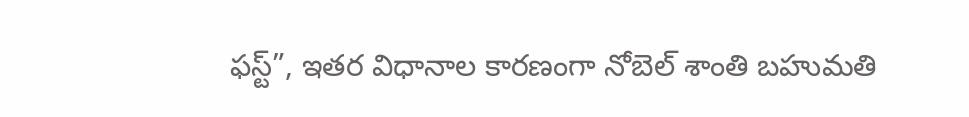ఫస్ట్”, ఇతర విధానాల కారణంగా నోబెల్ శాంతి బహుమతి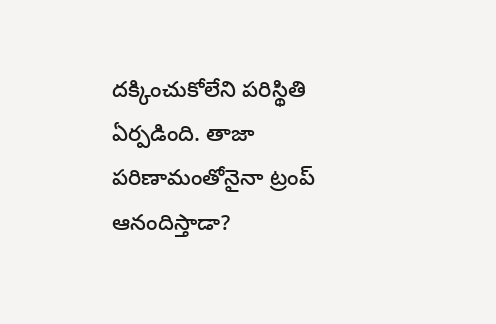దక్కించుకోలేని పరిస్థితి ఏర్పడింది. తాజా పరిణామంతోనైనా ట్రంప్ ఆనందిస్తాడా?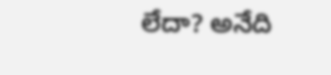లేదా? అనేది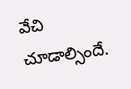వేచి చూడాల్సిందే.